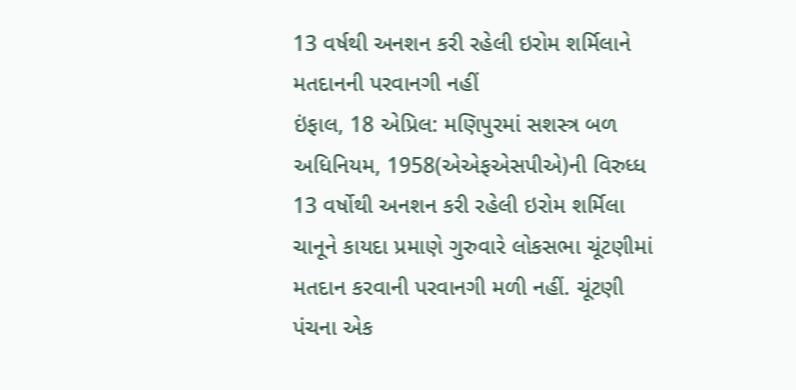13 વર્ષથી અનશન કરી રહેલી ઇરોમ શર્મિલાને મતદાનની પરવાનગી નહીં
ઇંફાલ, 18 એપ્રિલ: મણિપુરમાં સશસ્ત્ર બળ અધિનિયમ, 1958(એએફએસપીએ)ની વિરુધ્ધ 13 વર્ષોથી અનશન કરી રહેલી ઇરોમ શર્મિલા ચાનૂને કાયદા પ્રમાણે ગુરુવારે લોકસભા ચૂંટણીમાં મતદાન કરવાની પરવાનગી મળી નહીં. ચૂંટણી પંચના એક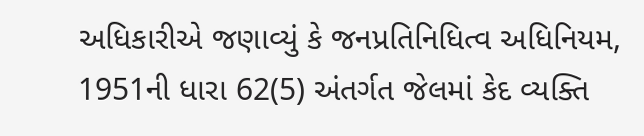અધિકારીએ જણાવ્યું કે જનપ્રતિનિધિત્વ અધિનિયમ, 1951ની ધારા 62(5) અંતર્ગત જેલમાં કેદ વ્યક્તિ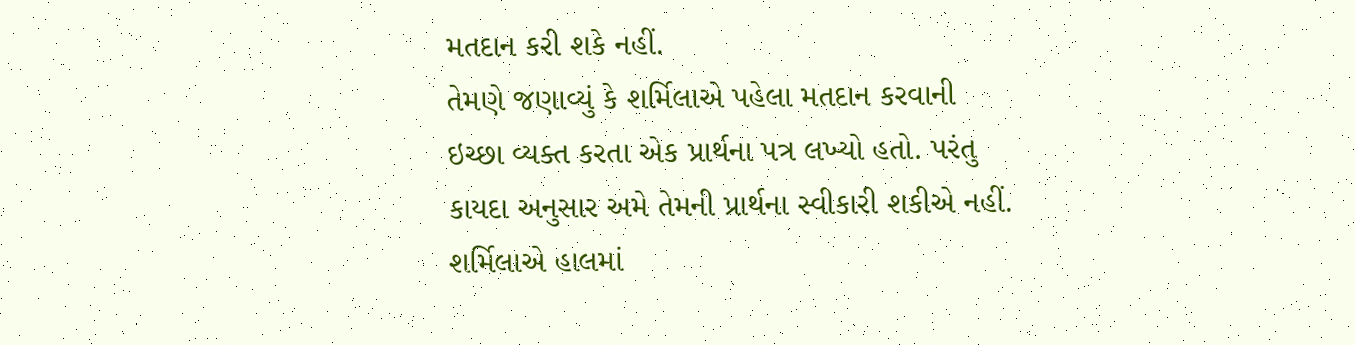મતદાન કરી શકે નહીં.
તેમણે જણાવ્યું કે શર્મિલાએ પહેલા મતદાન કરવાની ઇચ્છા વ્યક્ત કરતા એક પ્રાર્થના પત્ર લખ્યો હતો. પરંતુ કાયદા અનુસાર અમે તેમની પ્રાર્થના સ્વીકારી શકીએ નહીં. શર્મિલાએ હાલમાં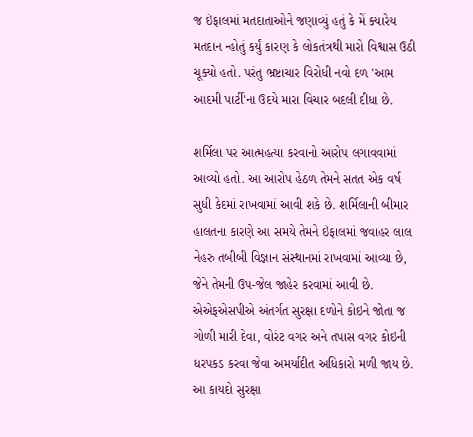જ ઇંફાલમાં મતદાતાઓને જણાવ્યું હતું કે મેં ક્યારેય મતદાન ન્હોતું કર્યું કારણ કે લોકતંત્રથી મારો વિશ્વાસ ઉઠી ચૂક્યો હતો. પરંતુ ભ્રષ્ટાચાર વિરોધી નવો દળ 'આમ આદમી પાર્ટી'ના ઉદયે મારા વિચાર બદલી દીધા છે.

શર્મિલા પર આત્મહત્યા કરવાનો આરોપ લગાવવામાં આવ્યો હતો. આ આરોપ હેઠળ તેમને સતત એક વર્ષ સુધી કેદમાં રાખવામાં આવી શકે છે. શર્મિલાની બીમાર હાલતના કારણે આ સમયે તેમને ઇંફાલમાં જવાહર લાલ નેહરુ તબીબી વિજ્ઞાન સંસ્થાનમાં રાખવામાં આવ્યા છે, જેને તેમની ઉપ-જેલ જાહેર કરવામાં આવી છે. એએફએસપીએ અંતર્ગત સુરક્ષા દળોને કોઇને જોતા જ ગોળી મારી દેવા, વોરંટ વગર અને તપાસ વગર કોઇની ધરપકડ કરવા જેવા અમર્યાદીત અધિકારો મળી જાય છે. આ કાયદો સુરક્ષા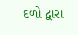દળો દ્વારા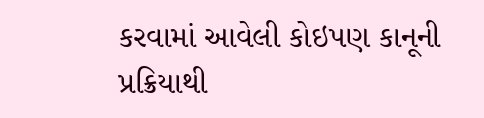કરવામાં આવેલી કોઇપણ કાનૂની પ્રક્રિયાથી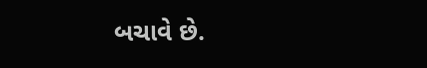બચાવે છે.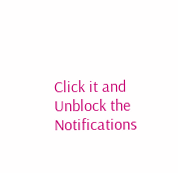Click it and Unblock the Notifications